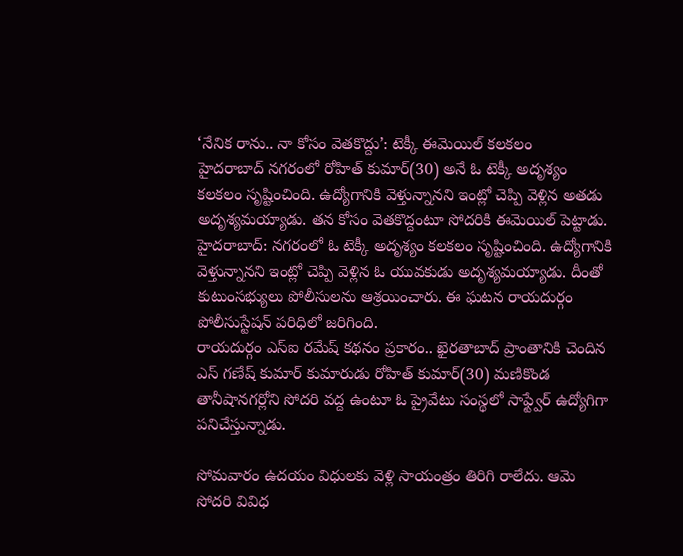‘నేనిక రాను.. నా కోసం వెతకొద్దు’: టెక్కీ ఈమెయిల్ కలకలం
హైదరాబాద్ నగరంలో రోహిత్ కుమార్(30) అనే ఓ టెక్కీ అదృశ్యం కలకలం సృష్టించింది. ఉద్యోగానికి వెళ్తున్నానని ఇంట్లో చెప్పి వెళ్లిన అతడు అదృశ్యమయ్యాడు. తన కోసం వెతకొద్దంటూ సోదరికి ఈమెయిల్ పెట్టాడు.
హైదరాబాద్: నగరంలో ఓ టెక్కీ అదృశ్యం కలకలం సృష్టించింది. ఉద్యోగానికి వెళ్తున్నానని ఇంట్లో చెప్పి వెళ్లిన ఓ యువకుడు అదృశ్యమయ్యాడు. దీంతో కుటుంసభ్యులు పోలీసులను ఆశ్రయించారు. ఈ ఘటన రాయదుర్గం పోలీసుస్టేషన్ పరిధిలో జరిగింది.
రాయదుర్గం ఎస్ఐ రమేష్ కథనం ప్రకారం.. ఖైరతాబాద్ ప్రాంతానికి చెందిన ఎస్ గణేష్ కుమార్ కుమారుడు రోహిత్ కుమార్(30) మణికొండ తానీషానగర్లోని సోదరి వద్ద ఉంటూ ఓ ప్రైవేటు సంస్థలో సాఫ్ట్వేర్ ఉద్యోగిగా పనిచేస్తున్నాడు.

సోమవారం ఉదయం విధులకు వెళ్లి సాయంత్రం తిరిగి రాలేదు. ఆమె సోదరి వివిధ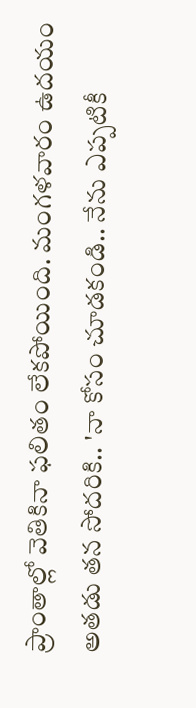ప్రాంతాల్లో వెతికినా ఫలితం లేకపోయింది. మంగళవారం ఉదయం అతడు తన సోదరికి.. 'నా కోసం చూడకండి.. నేను ఎప్పటికీ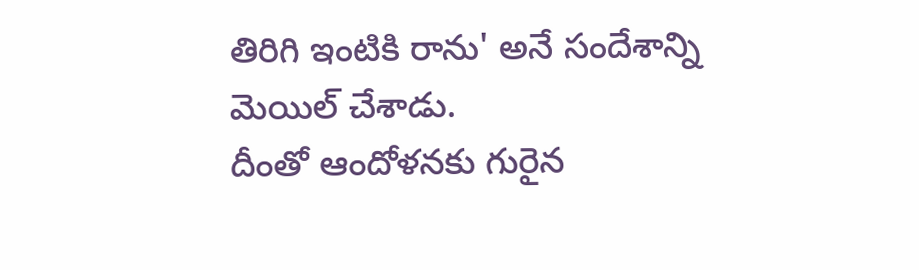తిరిగి ఇంటికి రాను' అనే సందేశాన్ని మెయిల్ చేశాడు.
దీంతో ఆందోళనకు గురైన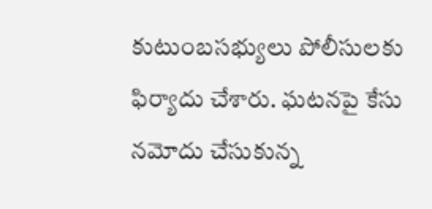కుటుంబసభ్యులు పోలీసులకు ఫిర్యాదు చేశారు. ఘటనపై కేసు నమోదు చేసుకున్న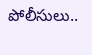పోలీసులు..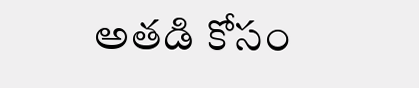అతడి కోసం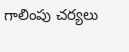గాలింపు చర్యలు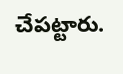చేపట్టారు.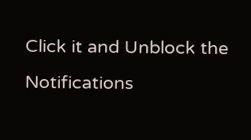Click it and Unblock the Notifications